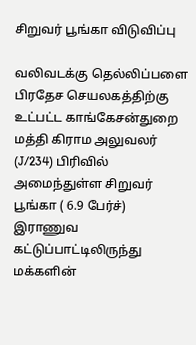சிறுவர் பூங்கா விடுவிப்பு

வலிவடக்கு தெல்லிப்பளை பிரதேச செயலகத்திற்கு உட்பட்ட காங்கேசன்துறை மத்தி கிராம அலுவலர் (J/234) பிரிவில் அமைந்துள்ள சிறுவர் பூங்கா ( 6.9 பேர்ச்) இராணுவ கட்டுப்பாட்டிலிருந்து மக்களின்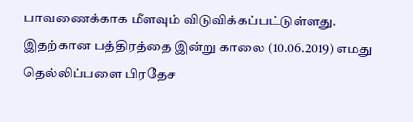பாவணைக்காக மீளவும் விடுவிக்கப்பட்டுள்ளது. இதற்கான பத்திரத்தை இன்று காலை (10.06.2019) எமது தெல்லிப்பளை பிரதேச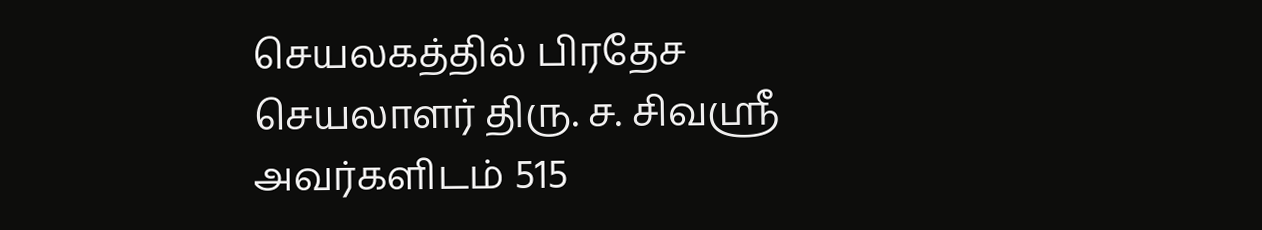செயலகத்தில் பிரதேச செயலாளர் திரு. ச. சிவஶ்ரீ அவர்களிடம் 515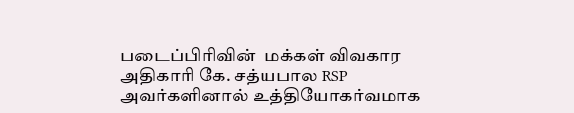படைப்பிரிவின்  மக்கள் விவகார அதிகாரி கே. சத்யபால RSP அவர்களினால் உத்தியோகர்வமாக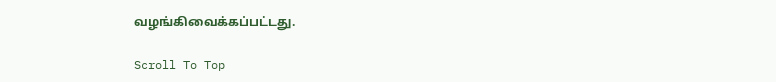வழங்கிவைக்கப்பட்டது.

Scroll To Top